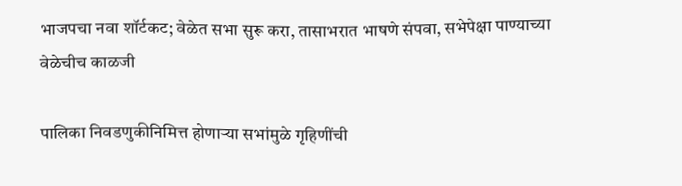भाजपचा नवा शॉर्टकट; वेळेत सभा सुरू करा, तासाभरात भाषणे संपवा, सभेपेक्षा पाण्याच्या वेळेचीच काळजी

पालिका निवडणुकीनिमित्त होणाऱ्या सभांमुळे गृहिणींची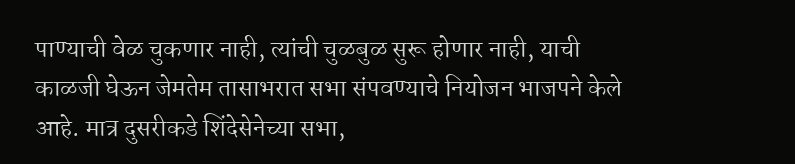पाण्याची वेळ चुकणार नाही, त्यांची चुळबुळ सुरू होणार नाही, याची काळजी घेऊन जेमतेम तासाभरात सभा संपवण्याचे नियोजन भाजपने केले आहे. मात्र दुसरीकडे शिंदेसेनेच्या सभा,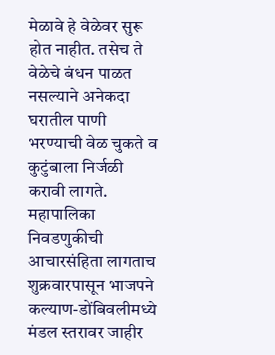मेळावे हे वेळेवर सुरू होत नाहीत. तसेच ते वेळेचे बंधन पाळत नसल्याने अनेकदा घरातील पाणी भरण्याची वेळ चुकते व कुटुंबाला निर्जळी करावी लागते.
महापालिका निवडणुकीची आचारसंहिता लागताच शुक्रवारपासून भाजपने कल्याण-डोंबिवलीमध्ये मंडल स्तरावर जाहीर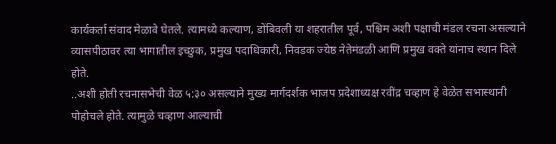कार्यकर्ता संवाद मेळावे घेतले. त्यामध्ये कल्याण, डोंबिवली या शहरातील पूर्व, पश्चिम अशी पक्षाची मंडल रचना असल्याने व्यासपीठावर त्या भागातील इच्छुक, प्रमुख पदाधिकारी, निवडक ज्येष्ठ नेतेमंडळी आणि प्रमुख वक्ते यांनाच स्थान दिले होते.
..अशी होती रचनासभेची वेळ ५:३० असल्याने मुख्य मार्गदर्शक भाजप प्रदेशाध्यक्ष रवींद्र चव्हाण हे वेळेत सभास्थानी पोहोचले होते. त्यामुळे चव्हाण आल्याची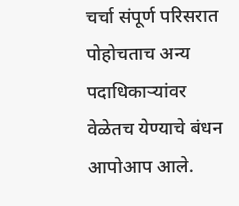चर्चा संपूर्ण परिसरात पोहोचताच अन्य पदाधिकाऱ्यांवर वेळेतच येण्याचे बंधन आपोआप आले.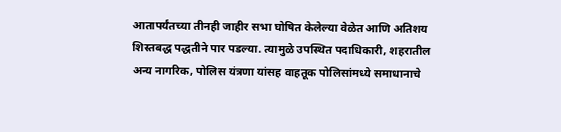आतापर्यंतच्या तीनही जाहीर सभा घोषित केलेल्या वेळेत आणि अतिशय शिस्तबद्ध पद्धतीने पार पडल्या. त्यामुळे उपस्थित पदाधिकारी, शहरातील अन्य नागरिक, पोलिस यंत्रणा यांसह वाहतूक पोलिसांमध्ये समाधानाचे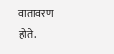वातावरण होते.